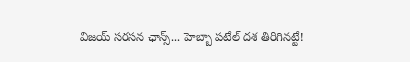విజయ్ సరసన ఛాన్స్... హెబ్బా పటేల్ దశ తిరిగినట్టే!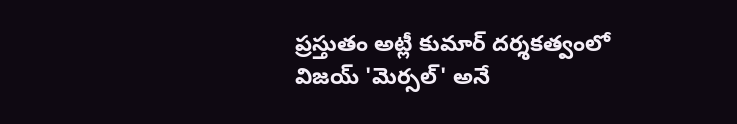ప్రస్తుతం అట్లీ కుమార్ దర్శకత్వంలో విజయ్ 'మెర్సల్' అనే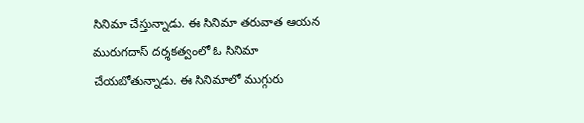సినిమా చేస్తున్నాడు. ఈ సినిమా తరువాత ఆయన మురుగదాస్ దర్శకత్వంలో ఓ సినిమా చేయబోతున్నాడు. ఈ సినిమాలో ముగ్గురు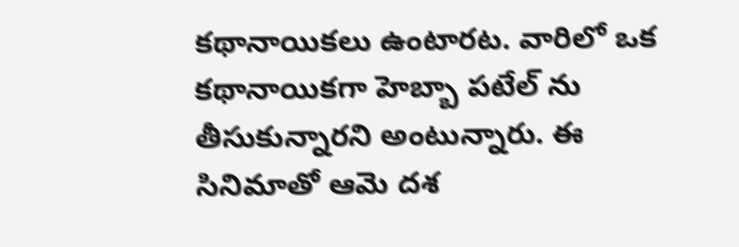కథానాయికలు ఉంటారట. వారిలో ఒక కథానాయికగా హెబ్బా పటేల్ ను తీసుకున్నారని అంటున్నారు. ఈ సినిమాతో ఆమె దశ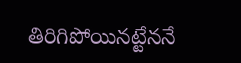తిరిగిపోయినట్టేననే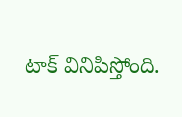టాక్ వినిపిస్తోంది.